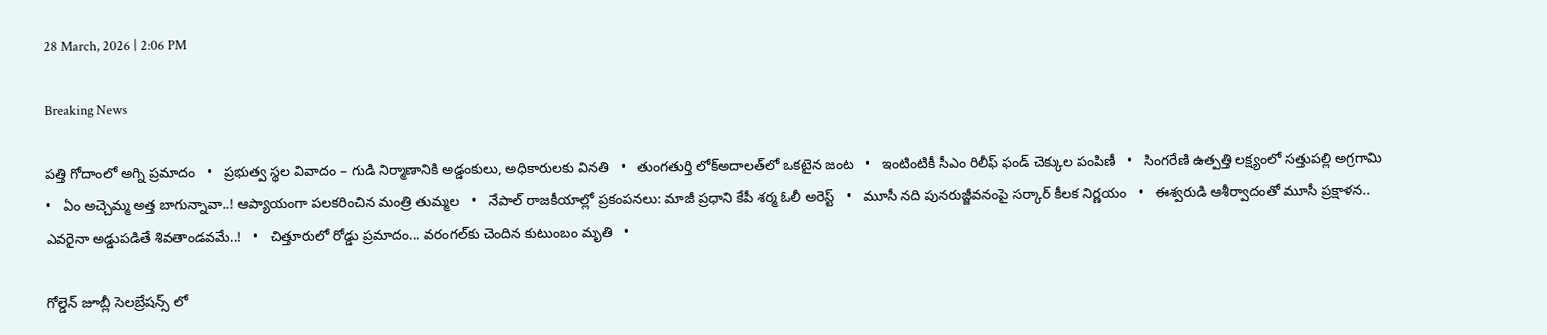28 March, 2026 | 2:06 PM

Breaking News

పత్తి గోదాంలో అగ్ని ప్రమాదం   •   ప్రభుత్వ స్థల వివాదం – గుడి నిర్మాణానికి అడ్డంకులు, అధికారులకు వినతి   •   తుంగతుర్తి లోక్‌అదాలత్‌లో ఒకటైన జంట   •   ఇంటింటికీ సీఎం రిలీఫ్ ఫండ్ చెక్కుల పంపిణీ   •   సింగరేణి ఉత్పత్తి లక్ష్యంలో సత్తుపల్లి అగ్రగామి   •   ఏం అచ్చెమ్మ అత్త బాగున్నావా..! ఆప్యాయంగా పలకరించిన మంత్రి తుమ్మల   •   నేపాల్ రాజకీయాల్లో ప్రకంపనలు: మాజీ ప్రధాని కేపీ శర్మ ఓలీ అరెస్ట్   •   మూసీ నది పునరుజ్జీవనంపై సర్కార్ కీలక నిర్ణయం   •   ఈశ్వరుడి ఆశీర్వాదంతో మూసీ ప్రక్షాళన.. ఎవరైనా అడ్డుపడితే శివతాండవమే..!   •   చిత్తూరులో రోడ్డు ప్రమాదం... వరంగల్‌కు చెందిన కుటుంబం మృతి   •

గోల్డెన్ జూబ్లీ సెలబ్రేషన్స్ లో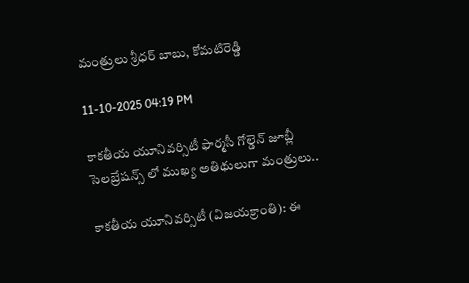మంత్రులు శ్రీధర్ బాబు, కోమటిరెడ్డి

11-10-2025 04:19 PM

కాకతీయ యూనివర్సిటీ ఫార్మసీ గోల్డెన్ జూబ్లీ సెలబ్రేషన్స్ లో ముఖ్య అతిథులుగా మంత్రులు..

కాకతీయ యూనివర్సిటీ (విజయక్రాంతి): ఈ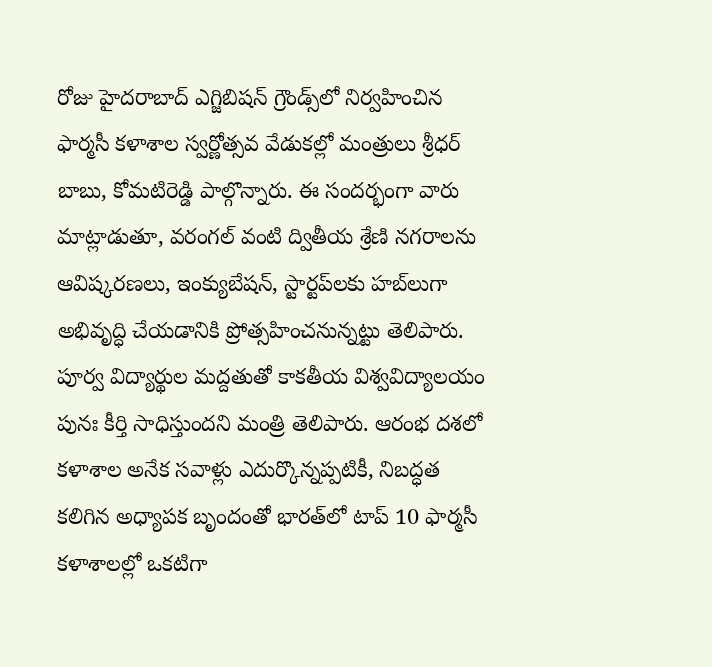రోజు హైదరాబాద్ ఎగ్జిబిషన్ గ్రౌండ్స్‌లో నిర్వహించిన ఫార్మసీ కళాశాల స్వర్ణోత్సవ వేడుకల్లో మంత్రులు శ్రీధర్ బాబు, కోమటిరెడ్డి పాల్గొన్నారు. ఈ సందర్భంగా వారు మాట్లాడుతూ, వరంగల్ వంటి ద్వితీయ శ్రేణి నగరాలను ఆవిష్కరణలు, ఇంక్యుబేషన్, స్టార్టప్‌లకు హబ్‌లుగా అభివృద్ధి చేయడానికి ప్రోత్సహించనున్నట్టు తెలిపారు. పూర్వ విద్యార్థుల మద్దతుతో కాకతీయ విశ్వవిద్యాలయం పునః కీర్తి సాధిస్తుందని మంత్రి తెలిపారు. ఆరంభ దశలో కళాశాల అనేక సవాళ్లు ఎదుర్కొన్నప్పటికీ, నిబద్ధత కలిగిన అధ్యాపక బృందంతో భారత్‌లో టాప్ 10 ఫార్మసీ కళాశాలల్లో ఒకటిగా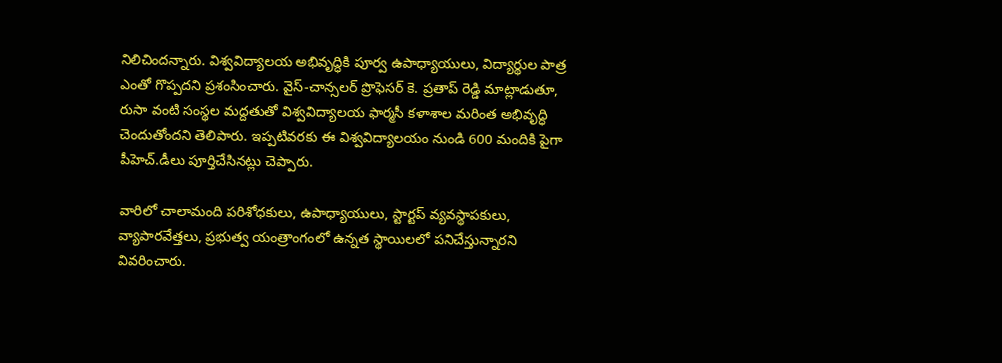నిలిచిందన్నారు. విశ్వవిద్యాలయ అభివృద్ధికి పూర్వ ఉపాధ్యాయులు, విద్యార్థుల పాత్ర ఎంతో గొప్పదని ప్రశంసించారు. వైస్-చాన్సలర్ ప్రొఫెసర్ కె. ప్రతాప్ రెడ్డి మాట్లాడుతూ, రుసా వంటి సంస్థల మద్దతుతో విశ్వవిద్యాలయ ఫార్మసీ కళాశాల మరింత అభివృద్ధి చెందుతోందని తెలిపారు. ఇప్పటివరకు ఈ విశ్వవిద్యాలయం నుండి 600 మందికి పైగా పీహెచ్.డీలు పూర్తిచేసినట్లు చెప్పారు.

వారిలో చాలామంది పరిశోధకులు, ఉపాధ్యాయులు, స్టార్టప్ వ్యవస్థాపకులు, వ్యాపారవేత్తలు, ప్రభుత్వ యంత్రాంగంలో ఉన్నత స్థాయిలలో పనిచేస్తున్నారని వివరించారు.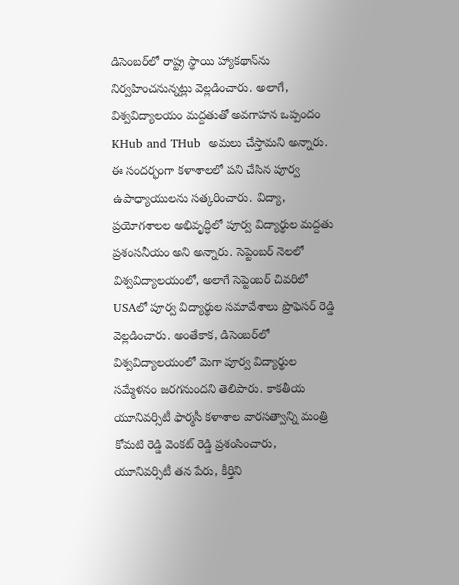డిసెంబర్‌లో రాష్ట్ర స్థాయి హ్యాకథాన్‌ను నిర్వహించనున్నట్లు వెల్లడించారు. అలాగే, విశ్వవిద్యాలయం మద్దతుతో అవగాహన ఒప్పందం KHub and THub  అమలు చేస్తామని అన్నారు. ఈ సందర్భంగా కళాశాలలో పని చేసిన పూర్వ ఉపాధ్యాయులను సత్కరించారు. విద్యా, ప్రయోగశాలల అభివృద్ధిలో పూర్వ విద్యార్థుల మద్దతు ప్రశంసనీయం అని అన్నారు. సెప్టెంబర్ నెలలో విశ్వవిద్యాలయంలో, అలాగే సెప్టెంబర్ చివరిలో USAలో పూర్వ విద్యార్థుల సమావేశాలు ప్రొఫెసర్ రెడ్డి వెల్లడించారు. అంతేకాక, డిసెంబర్‌లో విశ్వవిద్యాలయంలో మెగా పూర్వ విద్యార్థుల సమ్మేళనం జరగనుందని తెలిపారు. కాకతీయ యూనివర్సిటీ ఫార్మసీ కళాశాల వారసత్వాన్ని మంత్రి కోమటి రెడ్డి వెంకట్ రెడ్డి ప్రశంసించారు, యూనివర్సిటీ తన పేరు, కీర్తిని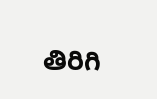తిరిగి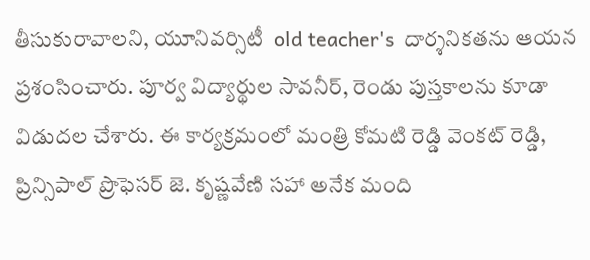తీసుకురావాలని, యూనివర్సిటీ  old teacher's  దార్శనికతను ఆయన ప్రశంసించారు. పూర్వ విద్యార్థుల సావనీర్, రెండు పుస్తకాలను కూడా విడుదల చేశారు. ఈ కార్యక్రమంలో మంత్రి కోమటి రెడ్డి వెంకట్ రెడ్డి, ప్రిన్సిపాల్ ప్రొఫెసర్ జె. కృష్ణవేణి సహా అనేక మంది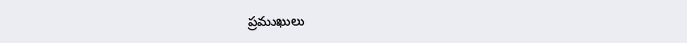ప్రముఖులు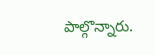పాల్గొన్నారు.